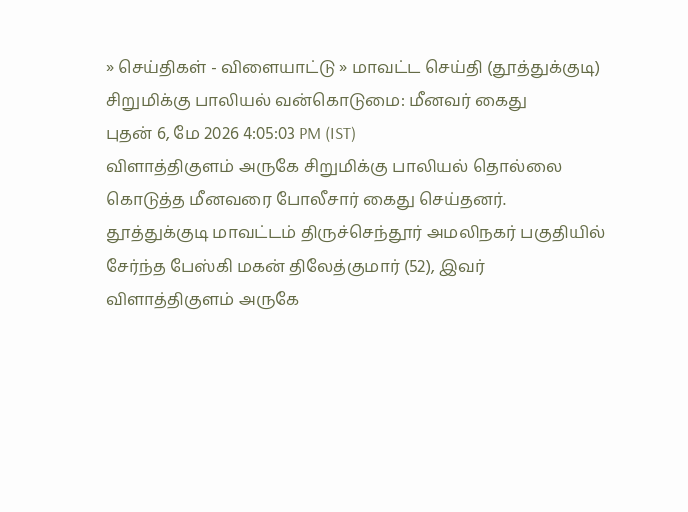» செய்திகள் - விளையாட்டு » மாவட்ட செய்தி (தூத்துக்குடி)
சிறுமிக்கு பாலியல் வன்கொடுமை: மீனவர் கைது
புதன் 6, மே 2026 4:05:03 PM (IST)
விளாத்திகுளம் அருகே சிறுமிக்கு பாலியல் தொல்லை கொடுத்த மீனவரை போலீசார் கைது செய்தனர்.
தூத்துக்குடி மாவட்டம் திருச்செந்தூர் அமலிநகர் பகுதியில் சேர்ந்த பேஸ்கி மகன் திலேத்குமார் (52), இவர் விளாத்திகுளம் அருகே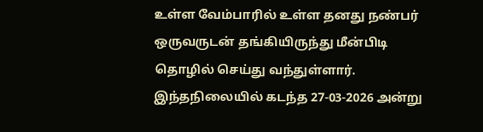உள்ள வேம்பாரில் உள்ள தனது நண்பர் ஒருவருடன் தங்கியிருந்து மீன்பிடி தொழில் செய்து வந்துள்ளார். இந்தநிலையில் கடந்த 27-03-2026 அன்று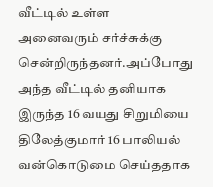வீட்டில் உள்ள அனைவரும் சர்ச்சுக்கு சென்றிருந்தனர்.அப்போது அந்த வீட்டில் தனியாக இருந்த 16 வயது சிறுமியை திலேத்குமார் 16 பாலியல் வன்கொடுமை செய்ததாக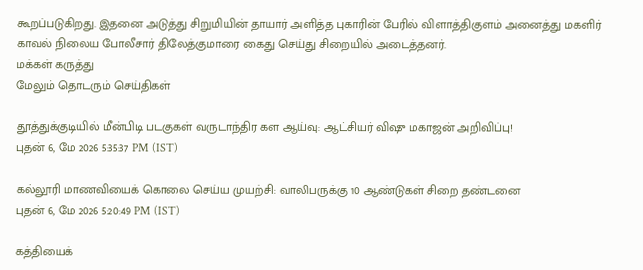கூறப்படுகிறது. இதனை அடுத்து சிறுமியின் தாயார் அளித்த புகாரின் பேரில் விளாத்திகுளம் அனைத்து மகளிர் காவல் நிலைய போலீசார் திலேத்குமாரை கைது செய்து சிறையில் அடைத்தனர்.
மக்கள் கருத்து
மேலும் தொடரும் செய்திகள்

தூத்துக்குடியில் மீன்பிடி படகுகள் வருடாந்திர கள ஆய்வு: ஆட்சியர் விஷு மகாஜன் அறிவிப்பு!
புதன் 6, மே 2026 5:35:37 PM (IST)

கல்லூரி மாணவியைக் கொலை செய்ய முயற்சி: வாலிபருக்கு 10 ஆண்டுகள் சிறை தண்டனை
புதன் 6, மே 2026 5:20:49 PM (IST)

கத்தியைக்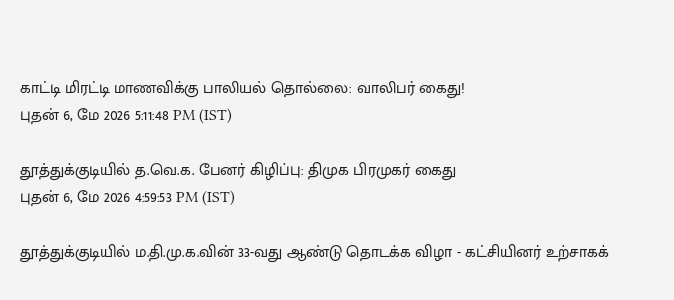காட்டி மிரட்டி மாணவிக்கு பாலியல் தொல்லை: வாலிபர் கைது!
புதன் 6, மே 2026 5:11:48 PM (IST)

தூத்துக்குடியில் த.வெ.க. பேனர் கிழிப்பு: திமுக பிரமுகர் கைது
புதன் 6, மே 2026 4:59:53 PM (IST)

தூத்துக்குடியில் ம.தி.மு.க.வின் 33-வது ஆண்டு தொடக்க விழா - கட்சியினர் உற்சாகக்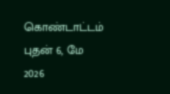கொண்டாட்டம்
புதன் 6, மே 2026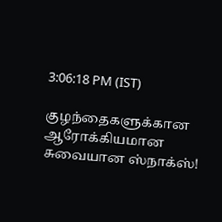3:06:18 PM (IST)

குழந்தைகளுக்கான ஆரோக்கியமான சுவையான ஸ்நாக்ஸ்!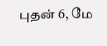புதன் 6, மே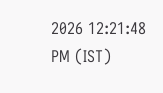2026 12:21:48 PM (IST)